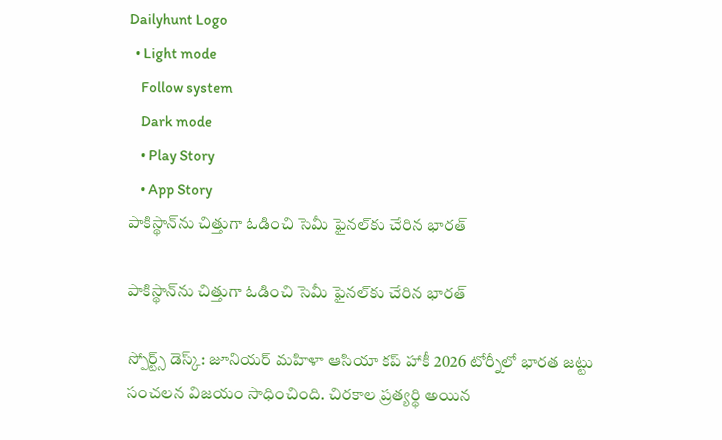Dailyhunt Logo
  • Light mode
    Follow system
    Dark mode
    • Play Story
    • App Story
పాకిస్థాన్‌ను చిత్తుగా ఓడించి సెమీ ఫైనల్‌కు చేరిన భారత్‌

పాకిస్థాన్‌ను చిత్తుగా ఓడించి సెమీ ఫైనల్‌కు చేరిన భారత్‌

స్పోర్ట్స్ డెస్క్: జూనియర్‌ మహిళా ఆసియా కప్‌ హాకీ 2026 టోర్నీలో భారత జట్టు సంచలన విజయం సాధించింది. చిరకాల ప్రత్యర్థి అయిన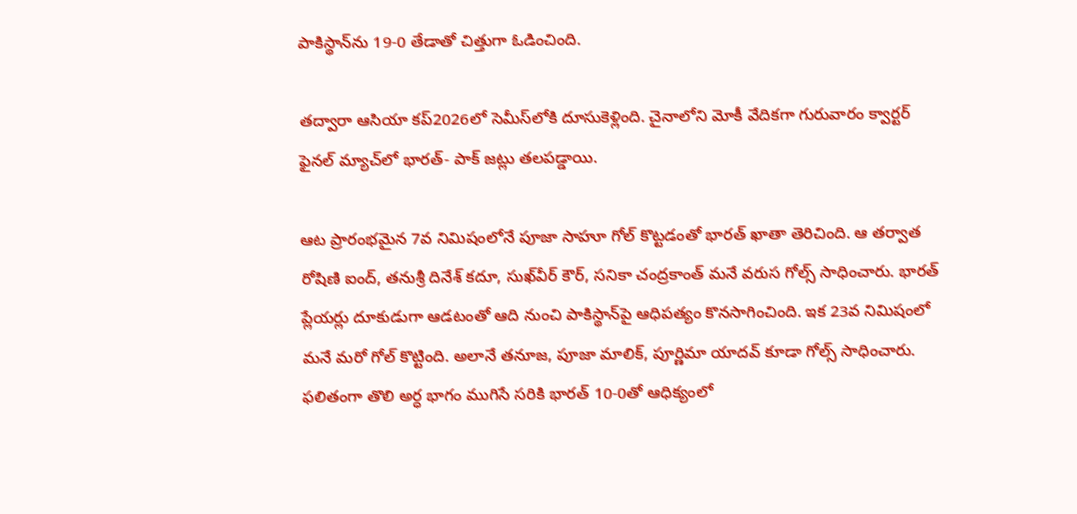పాకిస్థాన్‌ను 19-0 తేడాతో చిత్తుగా ఓడించింది.

తద్వారా ఆసియా కప్2026లో సెమీస్‌లోకి దూసుకెళ్లింది. చైనాలోని మోకీ వేదికగా గురువారం క్వార్టర్‌ ఫైనల్‌ మ్యాచ్‌లో భారత్‌- పాక్‌ జట్లు తలపడ్డాయి.

ఆట ప్రారంభమైన 7వ నిమిషంలోనే పూజా సాహూ గోల్‌ కొట్టడంతో భారత్‌ ఖాతా తెరిచింది. ఆ తర్వాత రోషిణి ఐంద్‌, తనుశ్రీ దినేశ్‌ కదూ, సుఖ్‌వీర్‌ కౌర్‌, సనికా చంద్రకాంత్‌ మనే వరుస గోల్స్‌ సాధించారు. భారత్ ప్లేయర్లు దూకుడుగా ఆడటంతో ఆది నుంచి పాకిస్థాన్‌పై ఆధిపత్యం కొనసాగించింది. ఇక 23వ నిమిషంలో మనే మరో గోల్‌ కొట్టింది. అలానే తనూజ, పూజా మాలిక్‌, పూర్ణిమా యాదవ్‌ కూడా గోల్స్‌ సాధించారు. ఫలితంగా తొలి అర్ధ భాగం ముగిసే సరికి భారత్‌ 10-0తో ఆధిక్యంలో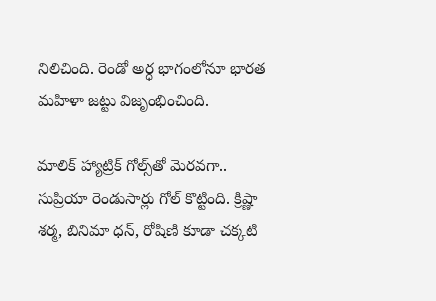నిలిచింది. రెండో అర్ధ భాగంలోనూ భారత మహిళా జట్టు విజృంభించింది.

మాలిక్‌ హ్యాట్రిక్‌ గోల్స్‌తో మెరవగా.. సుప్రియా రెండుసార్లు గోల్‌ కొట్టింది. క్రిష్ణా శర్మ, బినిమా ధన్‌, రోషిణి కూడా చక్కటి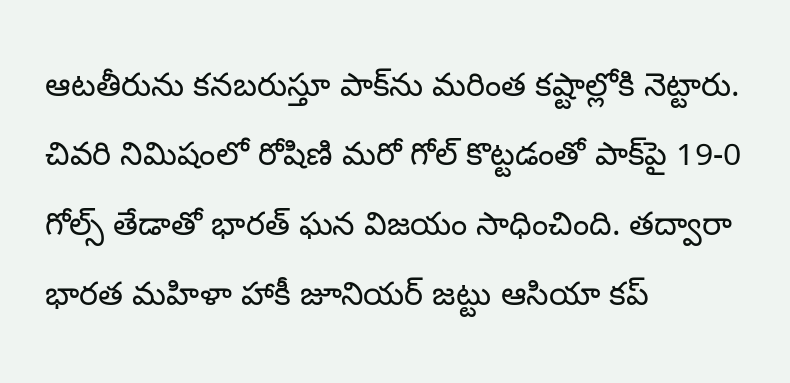ఆటతీరును కనబరుస్తూ పాక్‌ను మరింత కష్టాల్లోకి నెట్టారు. చివరి నిమిషంలో రోషిణి మరో గోల్‌ కొట్టడంతో పాక్‌పై 19-0 గోల్స్‌ తేడాతో భారత్ ఘన విజయం సాధించింది. తద్వారా భారత మహిళా హాకీ జూనియర్‌ జట్టు ఆసియా కప్‌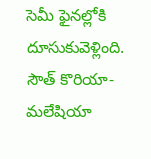సెమీ ఫైనల్లోకి దూసుకువెళ్లింది. సౌత్‌ కొరియా- మలేషియా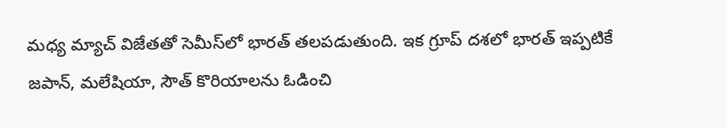మధ్య మ్యాచ్‌ విజేతతో సెమీస్‌లో భారత్‌ తలపడుతుంది. ఇక గ్రూప్‌ దశలో భారత్‌ ఇప్పటికే జపాన్‌, మలేషియా, సౌత్‌ కొరియాలను ఓడించి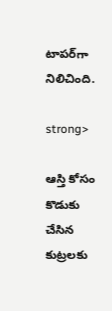టాపర్‌గా నిలిచింది.

strong>

ఆస్తి కోసం కొడుకు చేసిన కుట్రలకు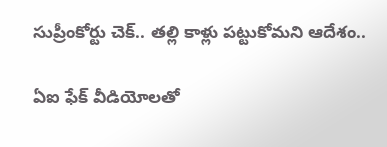సుప్రీంకోర్టు చెక్.. తల్లి కాళ్లు పట్టుకోమని ఆదేశం..

ఏఐ ఫేక్ వీడియోలతో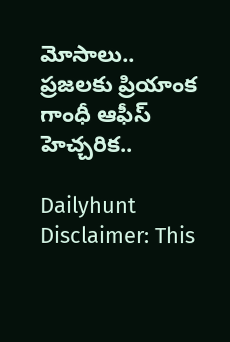మోసాలు.. ప్రజలకు ప్రియాంక గాంధీ ఆఫీస్ హెచ్చరిక..

Dailyhunt
Disclaimer: This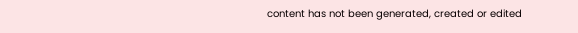content has not been generated, created or edited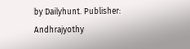by Dailyhunt. Publisher: Andhrajyothy